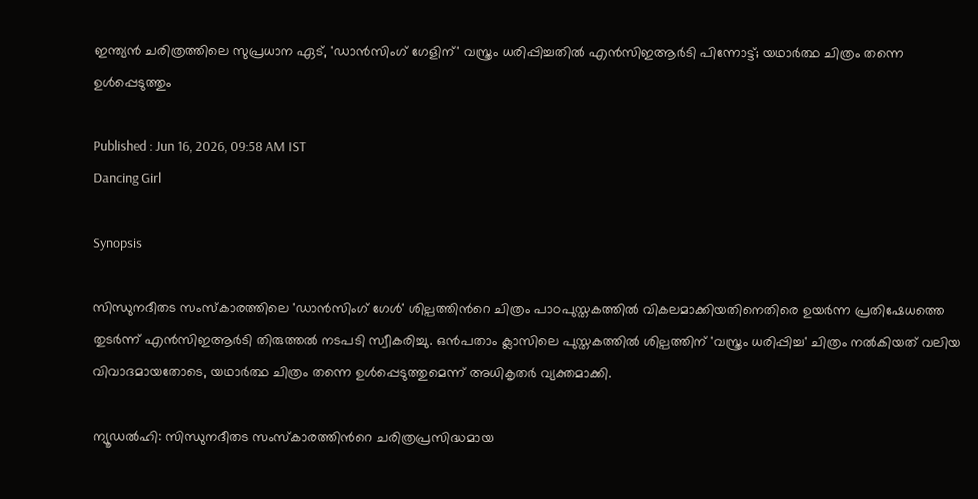ഇന്ത്യൻ ചരിത്രത്തിലെ സുപ്രധാന ഏട്, 'ഡാൻസിംഗ് ഗേളിന്' വസ്ത്രം ധരിപ്പിച്ചതിൽ എൻസിഇആർടി പിന്നോട്ട്; യഥാർത്ഥ ചിത്രം തന്നെ ഉൾപ്പെടുത്തും

Published : Jun 16, 2026, 09:58 AM IST
Dancing Girl

Synopsis

സിന്ധുനദീതട സംസ്കാരത്തിലെ 'ഡാൻസിംഗ് ഗേൾ' ശില്പത്തിന്‍റെ ചിത്രം പാഠപുസ്തകത്തിൽ വികലമാക്കിയതിനെതിരെ ഉയർന്ന പ്രതിഷേധത്തെ തുടർന്ന് എൻസിഇആർടി തിരുത്തൽ നടപടി സ്വീകരിച്ചു. ഒൻപതാം ക്ലാസിലെ പുസ്തകത്തിൽ ശില്പത്തിന് 'വസ്ത്രം ധരിപ്പിച്ച' ചിത്രം നൽകിയത് വലിയ വിവാദമായതോടെ, യഥാർത്ഥ ചിത്രം തന്നെ ഉൾപ്പെടുത്തുമെന്ന് അധികൃതർ വ്യക്തമാക്കി.

ന്യൂഡൽഹി: സിന്ധുനദീതട സംസ്കാരത്തിന്‍റെ ചരിത്രപ്രസിദ്ധമായ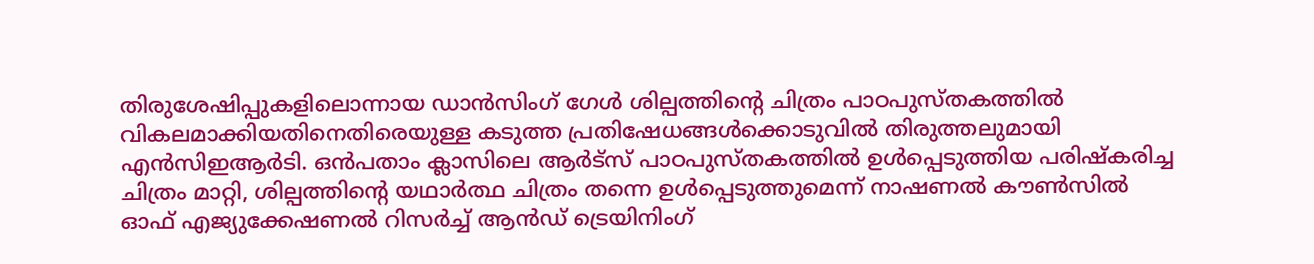തിരുശേഷിപ്പുകളിലൊന്നായ ഡാൻസിംഗ് ഗേൾ ശില്പത്തിന്‍റെ ചിത്രം പാഠപുസ്തകത്തിൽ വികലമാക്കിയതിനെതിരെയുള്ള കടുത്ത പ്രതിഷേധങ്ങൾക്കൊടുവിൽ തിരുത്തലുമായി എൻസിഇആർടി. ഒൻപതാം ക്ലാസിലെ ആർട്സ് പാഠപുസ്തകത്തിൽ ഉൾപ്പെടുത്തിയ പരിഷ്കരിച്ച ചിത്രം മാറ്റി, ശില്പത്തിന്‍റെ യഥാർത്ഥ ചിത്രം തന്നെ ഉൾപ്പെടുത്തുമെന്ന് നാഷണൽ കൗൺസിൽ ഓഫ് എജ്യുക്കേഷണൽ റിസർച്ച് ആൻഡ് ട്രെയിനിംഗ്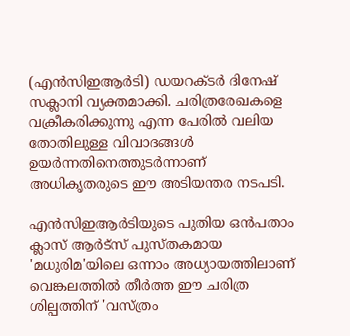(എൻസിഇആർടി) ഡയറക്ടർ ദിനേഷ് സക്ലാനി വ്യക്തമാക്കി. ചരിത്രരേഖകളെ വക്രീകരിക്കുന്നു എന്ന പേരിൽ വലിയ തോതിലുള്ള വിവാദങ്ങൾ ഉയർന്നതിനെത്തുടർന്നാണ് അധികൃതരുടെ ഈ അടിയന്തര നടപടി.

എൻസിഇആർടിയുടെ പുതിയ ഒൻപതാം ക്ലാസ് ആർട്സ് പുസ്തകമായ 'മധുരിമ'യിലെ ഒന്നാം അധ്യായത്തിലാണ് വെങ്കലത്തിൽ തീർത്ത ഈ ചരിത്ര ശില്പത്തിന് 'വസ്ത്രം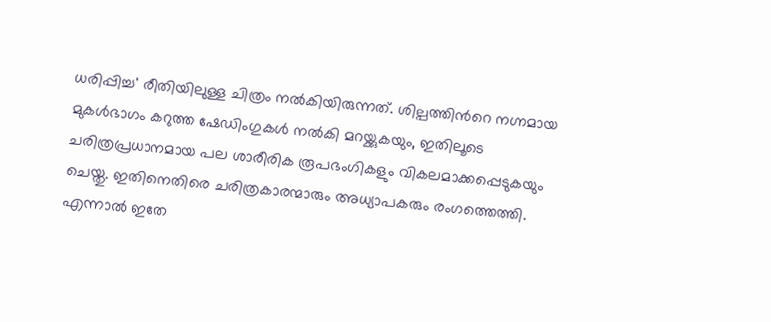ധരിപ്പിച്ച' രീതിയിലുള്ള ചിത്രം നൽകിയിരുന്നത്. ശില്പത്തിന്‍റെ നഗ്നമായ മുകൾഭാഗം കറുത്ത ഷേഡിംഗുകൾ നൽകി മറയ്ക്കുകയും, ഇതിലൂടെ ചരിത്രപ്രധാനമായ പല ശാരീരിക രൂപഭംഗികളും വികലമാക്കപ്പെടുകയും ചെയ്തു. ഇതിനെതിരെ ചരിത്രകാരന്മാരും അധ്യാപകരും രംഗത്തെത്തി. എന്നാൽ ഇതേ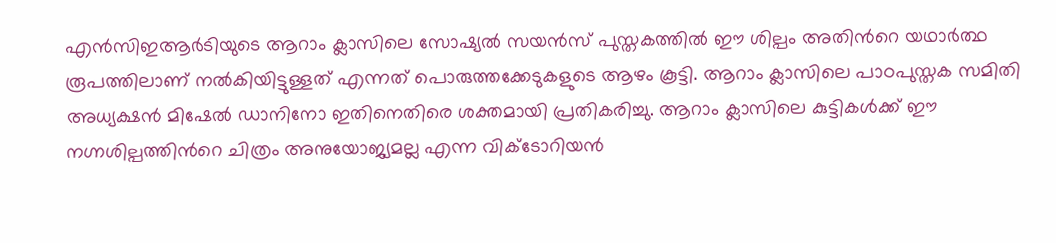എൻസിഇആർടിയുടെ ആറാം ക്ലാസിലെ സോഷ്യൽ സയൻസ് പുസ്തകത്തിൽ ഈ ശില്പം അതിന്‍റെ യഥാർത്ഥ രൂപത്തിലാണ് നൽകിയിട്ടുള്ളത് എന്നത് പൊരുത്തക്കേടുകളുടെ ആഴം കൂട്ടി. ആറാം ക്ലാസിലെ പാഠപുസ്തക സമിതി അധ്യക്ഷൻ മിഷേൽ ഡാനിനോ ഇതിനെതിരെ ശക്തമായി പ്രതികരിച്ചു. ആറാം ക്ലാസിലെ കുട്ടികൾക്ക് ഈ നഗ്നശില്പത്തിന്‍റെ ചിത്രം അനുയോജ്യമല്ല എന്ന വിക്ടോറിയൻ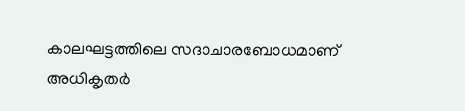കാലഘട്ടത്തിലെ സദാചാരബോധമാണ് അധികൃതർ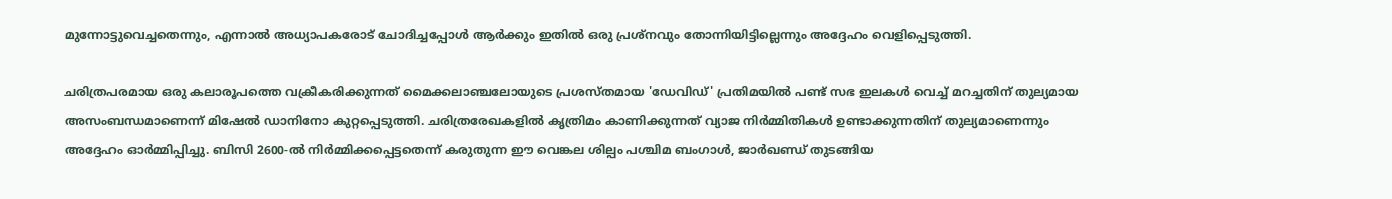മുന്നോട്ടുവെച്ചതെന്നും, എന്നാൽ അധ്യാപകരോട് ചോദിച്ചപ്പോൾ ആർക്കും ഇതിൽ ഒരു പ്രശ്നവും തോന്നിയിട്ടില്ലെന്നും അദ്ദേഹം വെളിപ്പെടുത്തി.

ചരിത്രപരമായ ഒരു കലാരൂപത്തെ വക്രീകരിക്കുന്നത് മൈക്കലാഞ്ചലോയുടെ പ്രശസ്തമായ 'ഡേവിഡ്' പ്രതിമയിൽ പണ്ട് സഭ ഇലകൾ വെച്ച് മറച്ചതിന് തുല്യമായ അസംബന്ധമാണെന്ന് മിഷേൽ ഡാനിനോ കുറ്റപ്പെടുത്തി. ചരിത്രരേഖകളിൽ കൃത്രിമം കാണിക്കുന്നത് വ്യാജ നിർമ്മിതികൾ ഉണ്ടാക്കുന്നതിന് തുല്യമാണെന്നും അദ്ദേഹം ഓർമ്മിപ്പിച്ചു. ബിസി 2600-ൽ നിർമ്മിക്കപ്പെട്ടതെന്ന് കരുതുന്ന ഈ വെങ്കല ശില്പം പശ്ചിമ ബംഗാൾ, ജാർഖണ്ഡ് തുടങ്ങിയ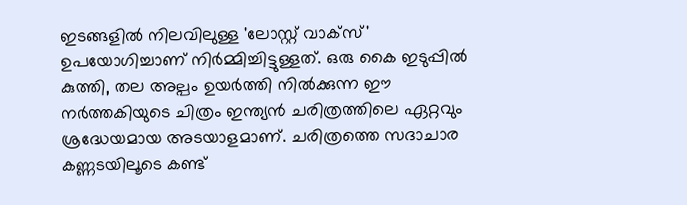ഇടങ്ങളിൽ നിലവിലുള്ള 'ലോസ്റ്റ് വാക്സ്' ഉപയോഗിച്ചാണ് നിർമ്മിച്ചിട്ടുള്ളത്. ഒരു കൈ ഇടുപ്പിൽ കുത്തി, തല അല്പം ഉയർത്തി നിൽക്കുന്ന ഈ നർത്തകിയുടെ ചിത്രം ഇന്ത്യൻ ചരിത്രത്തിലെ ഏറ്റവും ശ്രദ്ധേയമായ അടയാളമാണ്. ചരിത്രത്തെ സദാചാര കണ്ണടയിലൂടെ കണ്ട്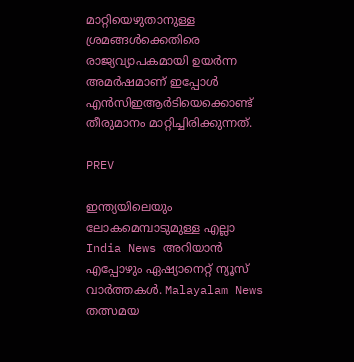മാറ്റിയെഴുതാനുള്ള ശ്രമങ്ങൾക്കെതിരെ രാജ്യവ്യാപകമായി ഉയർന്ന അമർഷമാണ് ഇപ്പോൾ എൻസിഇആർടിയെക്കൊണ്ട് തീരുമാനം മാറ്റിച്ചിരിക്കുന്നത്.

PREV

ഇന്ത്യയിലെയും ലോകമെമ്പാടുമുള്ള എല്ലാ India News അറിയാൻ എപ്പോഴും ഏഷ്യാനെറ്റ് ന്യൂസ് വാർത്തകൾ. Malayalam News   തത്സമയ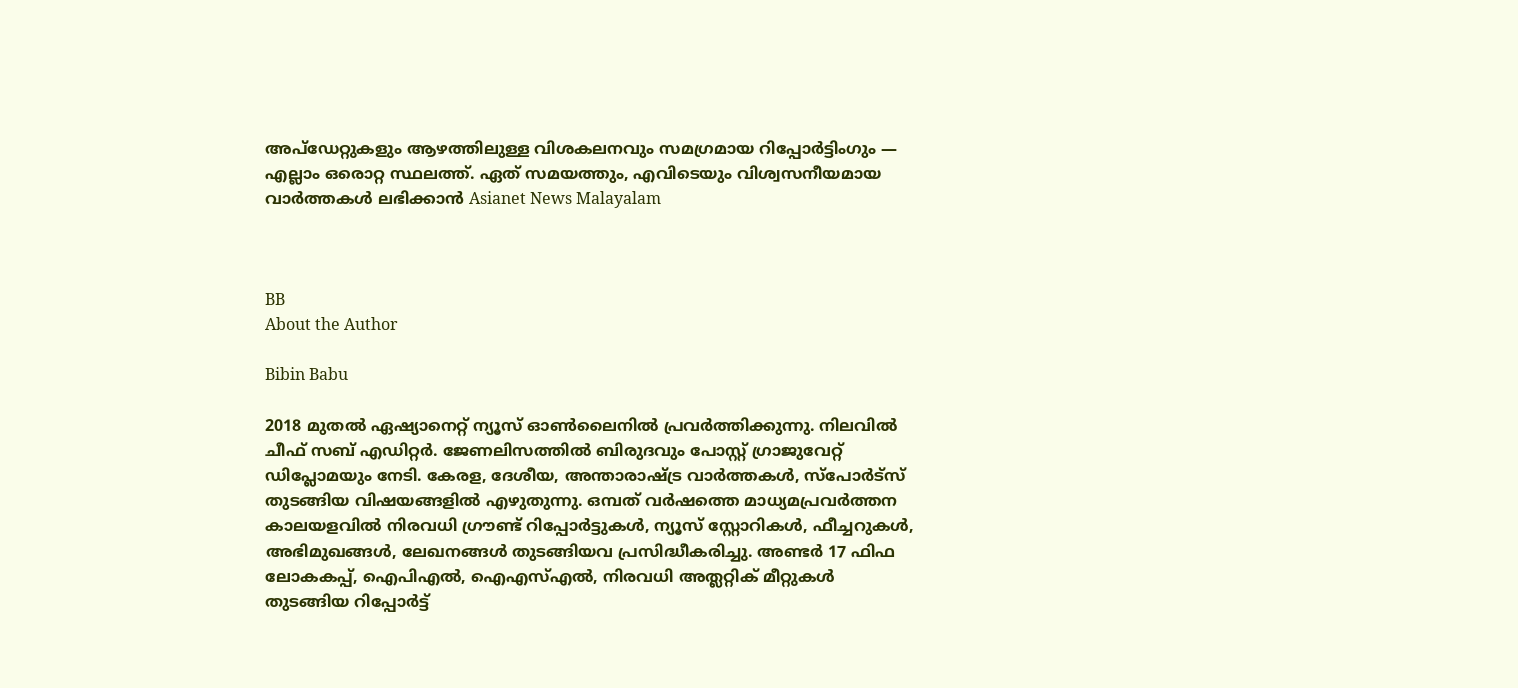അപ്‌ഡേറ്റുകളും ആഴത്തിലുള്ള വിശകലനവും സമഗ്രമായ റിപ്പോർട്ടിംഗും — എല്ലാം ഒരൊറ്റ സ്ഥലത്ത്. ഏത് സമയത്തും, എവിടെയും വിശ്വസനീയമായ വാർത്തകൾ ലഭിക്കാൻ Asianet News Malayalam



BB
About the Author

Bibin Babu

2018 മുതല്‍ ഏഷ്യാനെറ്റ് ന്യൂസ് ഓണ്‍ലൈനില്‍ പ്രവര്‍ത്തിക്കുന്നു. നിലവില്‍ ചീഫ് സബ് എഡിറ്റർ. ജേണലിസത്തില്‍ ബിരുദവും പോസ്റ്റ് ഗ്രാജുവേറ്റ് ഡിപ്ലോമയും നേടി. കേരള, ദേശീയ, അന്താരാഷ്ട്ര വാര്‍ത്തകള്‍, സ്പോര്‍ട്സ് തുടങ്ങിയ വിഷയങ്ങളില്‍ എഴുതുന്നു. ഒമ്പത് വര്‍ഷത്തെ മാധ്യമപ്രവര്‍ത്തന കാലയളവില്‍ നിരവധി ഗ്രൗണ്ട് റിപ്പോര്‍ട്ടുകള്‍, ന്യൂസ് സ്റ്റോറികള്‍, ഫീച്ചറുകള്‍, അഭിമുഖങ്ങള്‍, ലേഖനങ്ങള്‍ തുടങ്ങിയവ പ്രസിദ്ധീകരിച്ചു. അണ്ടര്‍ 17 ഫിഫ ലോകകപ്പ്, ഐപിഎൽ, ഐഎസ്എൽ, നിരവധി അത്ലറ്റിക് മീറ്റുകൾ തുടങ്ങിയ റിപ്പോര്‍ട്ട്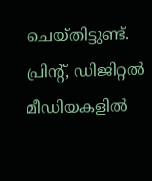ചെയ്തിട്ടുണ്ട്. പ്രിന്‍റ്, ഡിജിറ്റല്‍ മീഡിയകളില്‍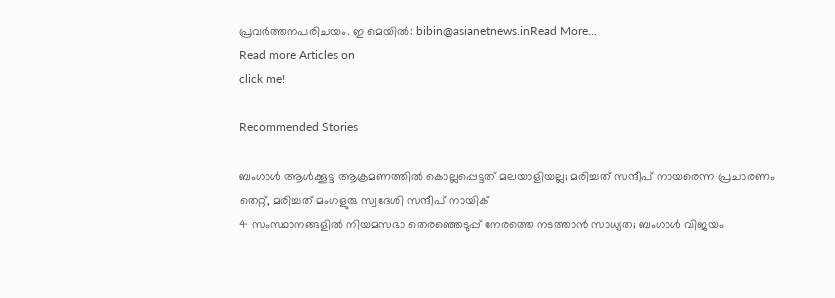പ്രവര്‍ത്തനപരിചയം. ഇ മെയില്‍: bibin@asianetnews.inRead More...
Read more Articles on
click me!

Recommended Stories

ബംഗാൾ ആൾക്കൂട്ട ആക്രമണത്തിൽ കൊല്ലപ്പെട്ടത് മലയാളിയല്ല; മരിച്ചത് സന്ദീപ് നായരെന്ന പ്രചാരണം തെറ്റ്, മരിച്ചത് മംഗളുരു സ്വദേശി സന്ദീപ് നായിക്
4 സംസ്ഥാനങ്ങളിൽ നിയമസഭാ തെരഞ്ഞെടുപ്പ് നേരത്തെ നടത്താൻ സാധ്യത; ബംഗാൾ വിജയം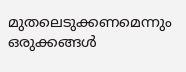മുതലെടുക്കണമെന്നും ഒരുക്കങ്ങൾ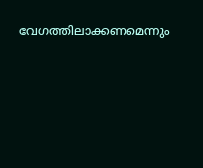വേഗത്തിലാക്കണമെന്നും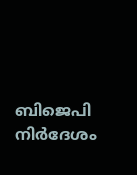ബിജെപി നിർദേശം